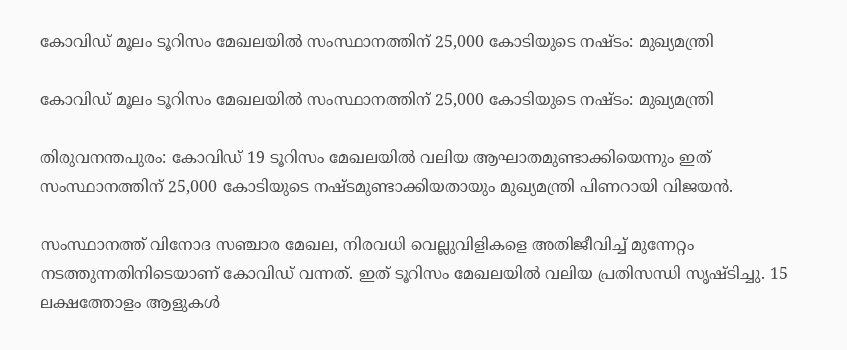കോവിഡ് മൂലം ടൂറിസം മേഖലയില്‍ സംസ്ഥാനത്തിന് 25,000 കോടിയുടെ നഷ്ടം: മുഖ്യമന്ത്രി

കോവിഡ് മൂലം ടൂറിസം മേഖലയില്‍ സംസ്ഥാനത്തിന് 25,000 കോടിയുടെ നഷ്ടം: മുഖ്യമന്ത്രി

തിരുവനന്തപുരം: കോവിഡ് 19 ടൂറിസം മേഖലയില്‍ വലിയ ആഘാതമുണ്ടാക്കിയെന്നും ഇത് സംസ്ഥാനത്തിന് 25,000 കോടിയുടെ നഷ്ടമുണ്ടാക്കിയതായും മുഖ്യമന്ത്രി പിണറായി വിജയന്‍.

സംസ്ഥാനത്ത് വിനോദ സഞ്ചാര മേഖല, നിരവധി വെല്ലുവിളികളെ അതിജീവിച്ച് മുന്നേറ്റം നടത്തുന്നതിനിടെയാണ് കോവിഡ് വന്നത്. ഇത് ടൂറിസം മേഖലയില്‍ വലിയ പ്രതിസന്ധി സൃഷ്ടിച്ചു. 15 ലക്ഷത്തോളം ആളുകള്‍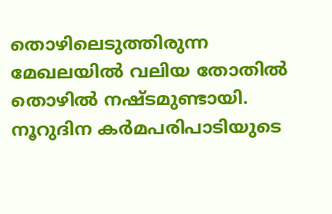തൊഴിലെടുത്തിരുന്ന മേഖലയില്‍ വലിയ തോതില്‍ തൊഴില്‍ നഷ്ടമുണ്ടായി. നൂറുദിന കര്‍മപരിപാടിയുടെ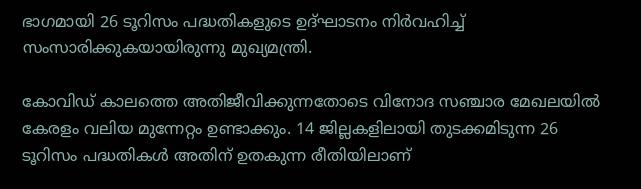ഭാഗമായി 26 ടൂറിസം പദ്ധതികളുടെ ഉദ്ഘാടനം നിര്‍വഹിച്ച് സംസാരിക്കുകയായിരുന്നു മുഖ്യമന്ത്രി.

കോവിഡ് കാലത്തെ അതിജീവിക്കുന്നതോടെ വിനോദ സഞ്ചാര മേഖലയില്‍ കേരളം വലിയ മുന്നേറ്റം ഉണ്ടാക്കും. 14 ജില്ലകളിലായി തുടക്കമിടുന്ന 26 ടൂറിസം പദ്ധതികള്‍ അതിന് ഉതകുന്ന രീതിയിലാണ്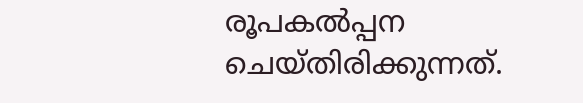രൂപകല്‍പ്പന ചെയ്തിരിക്കുന്നത്.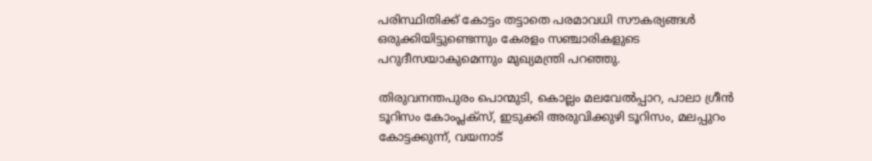പരിസ്ഥിതിക്ക് കോട്ടം തട്ടാതെ പരമാവധി സൗകര്യങ്ങള്‍ ഒരുക്കിയിട്ടുണ്ടെന്നും കേരളം സഞ്ചാരികളുടെ പറുദീസയാകുമെന്നും മുഖ്യമന്ത്രി പറഞ്ഞു.

തിരുവനന്തപുരം പൊന്മുടി, കൊല്ലം മലവേല്‍പ്പാറ, പാലാ ഗ്രീന്‍ ടൂറിസം കോംപ്ലക്‌സ്, ഇടുക്കി അരുവിക്കുഴി ടൂറിസം, മലപ്പുറം കോട്ടക്കുന്ന്, വയനാട്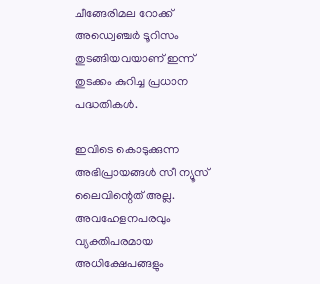ചീങ്ങേരിമല റോക്ക് അഡ്വെഞ്ചര്‍ ടൂറിസം തുടങ്ങിയവയാണ് ഇന്ന് തുടക്കം കുറിച്ച പ്രധാന പദ്ധതികള്‍.

ഇവിടെ കൊടുക്കുന്ന അഭിപ്രായങ്ങള്‍ സീ ന്യൂസ് ലൈവിന്റെത് അല്ല. അവഹേളനപരവും വ്യക്തിപരമായ അധിക്ഷേപങ്ങളും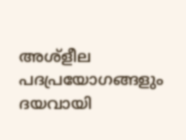അശ്‌ളീല പദപ്രയോഗങ്ങളും ദയവായി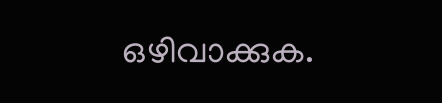ഒഴിവാക്കുക.